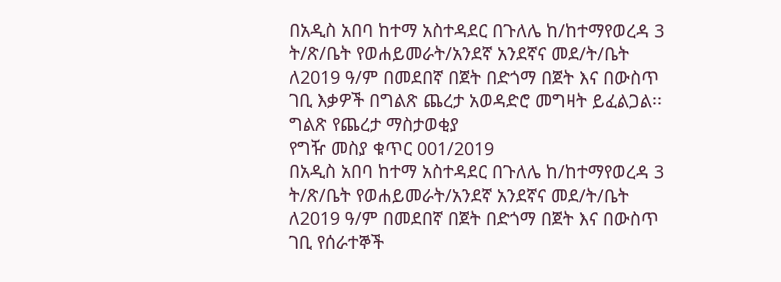በአዲስ አበባ ከተማ አስተዳደር በጉለሌ ከ/ከተማየወረዳ 3 ት/ጽ/ቤት የወሐይመራት/አንደኛ አንደኛና መደ/ት/ቤት ለ2019 ዓ/ም በመደበኛ በጀት በድጎማ በጀት እና በውስጥ ገቢ እቃዎች በግልጽ ጨረታ አወዳድሮ መግዛት ይፈልጋል፡፡
ግልጽ የጨረታ ማስታወቂያ
የግዥ መስያ ቁጥር 001/2019
በአዲስ አበባ ከተማ አስተዳደር በጉለሌ ከ/ከተማየወረዳ 3 ት/ጽ/ቤት የወሐይመራት/አንደኛ አንደኛና መደ/ት/ቤት ለ2019 ዓ/ም በመደበኛ በጀት በድጎማ በጀት እና በውስጥ ገቢ የሰራተኞች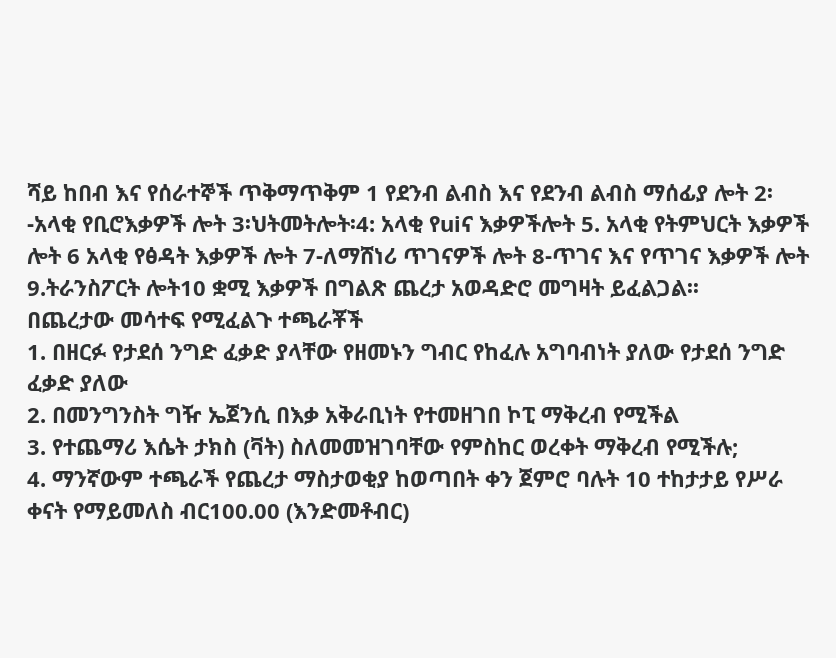ሻይ ከበብ እና የሰራተኞች ጥቅማጥቅም 1 የደንብ ልብስ እና የደንብ ልብስ ማሰፊያ ሎት 2፡-አላቂ የቢሮእቃዎች ሎት 3፡ህትመትሎት፡4: አላቂ የuiና እቃዎችሎት 5. አላቂ የትምህርት እቃዎች ሎት 6 አላቂ የፅዳት እቃዎች ሎት 7-ለማሸነሪ ጥገናዎች ሎት 8-ጥገና እና የጥገና እቃዎች ሎት 9.ትራንስፖርት ሎት10 ቋሚ እቃዎች በግልጽ ጨረታ አወዳድሮ መግዛት ይፈልጋል፡፡
በጨረታው መሳተፍ የሚፈልጉ ተጫራቾች
1. በዘርፉ የታደሰ ንግድ ፈቃድ ያላቸው የዘመኑን ግብር የከፈሉ አግባብነት ያለው የታደሰ ንግድ ፈቃድ ያለው
2. በመንግንስት ግዥ ኤጀንሲ በእቃ አቅራቢነት የተመዘገበ ኮፒ ማቅረብ የሚችል
3. የተጨማሪ እሴት ታክስ (ቫት) ስለመመዝገባቸው የምስከር ወረቀት ማቅረብ የሚችሉ;
4. ማንኛውም ተጫራች የጨረታ ማስታወቂያ ከወጣበት ቀን ጀምሮ ባሉት 10 ተከታታይ የሥራ ቀናት የማይመለስ ብር100.00 (እንድመቶብር)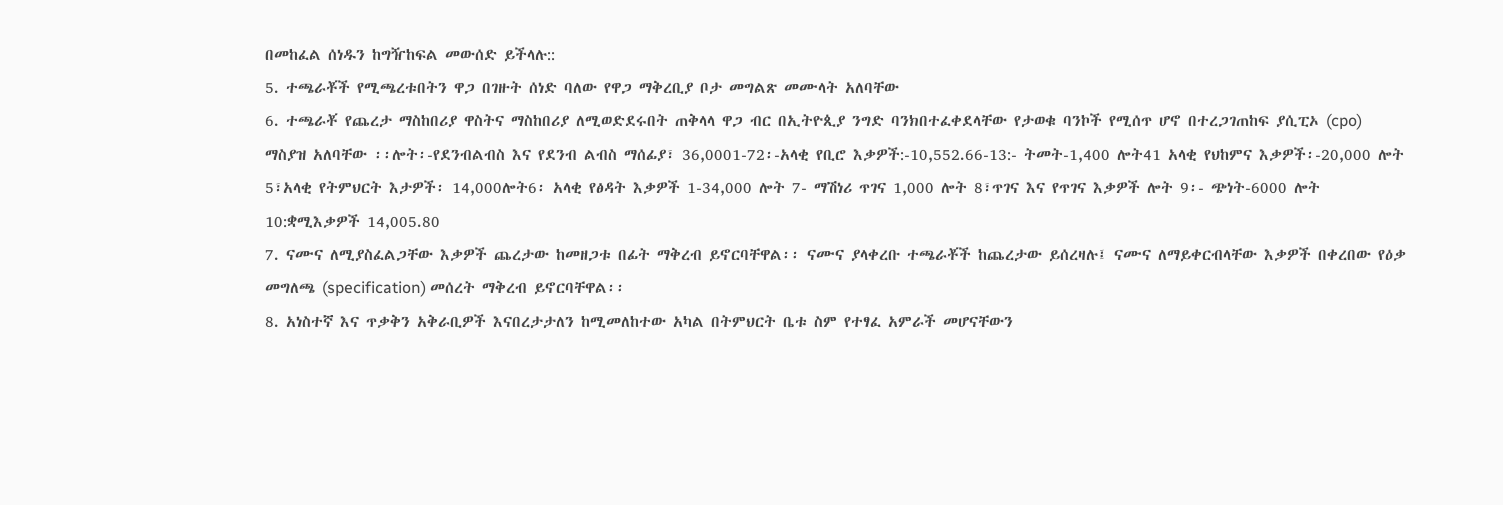በመከፈል ሰነዱን ከግዥከፍል መውሰድ ይችላሉ::
5. ተጫራቾች የሚጫረቱበትን ዋጋ በገዙት ሰነድ ባለው የዋጋ ማቅረቢያ ቦታ መግልጽ መሙላት አለባቸው
6. ተጫራቾ የጨረታ ማስከበሪያ ዋስትና ማስከበሪያ ለሚወድደሩበት ጠቅላላ ዋጋ ብር በኢትዮጲያ ንግድ ባንክበተፈቀደላቸው የታወቁ ባንኮች የሚሰጥ ሆኖ በተረጋገጠከፍ ያሲፒኦ (cpo) ማስያዝ አለባቸው ፡፡ሎት፡-የደንብልብስ እና የደንብ ልብስ ማሰፊያ፣ 36,0001-72፡-አላቂ የቢሮ እቃዎች:-10,552.66-13:- ትመት-1,400 ሎት41 አላቂ የህከምና እቃዎች፡-20,000 ሎት 5፣አላቂ የትምህርት እታዎች፡ 14,000ሎት6፡ አላቂ የፅዳት እቃዎች 1-34,000 ሎት 7- ማሽነሪ ጥገና 1,000 ሎት 8፣ጥገና እና የጥገና እቃዎች ሎት 9፡- ጭነት-6000 ሎት 10:ቋሚእቃዎች 14,005.80
7. ናሙና ለሚያስፈልጋቸው እቃዎች ጨረታው ከመዘጋቱ በፊት ማቅረብ ይኖርባቸዋል፡፡ ናሙና ያላቀረቡ ተጫራቾች ከጨረታው ይሰረዛሉ፤ ናሙና ለማይቀርብላቸው እቃዎች በቀረበው የዕቃ መግለጫ (specification) መሰረት ማቅረብ ይኖርባቸዋል፡፡
8. አነስተኛ እና ጥቃቅን አቅራቢዎች እናበረታታለን ከሚመለከተው አካል በትምህርት ቤቱ ስም የተፃፈ አምራች መሆናቸውን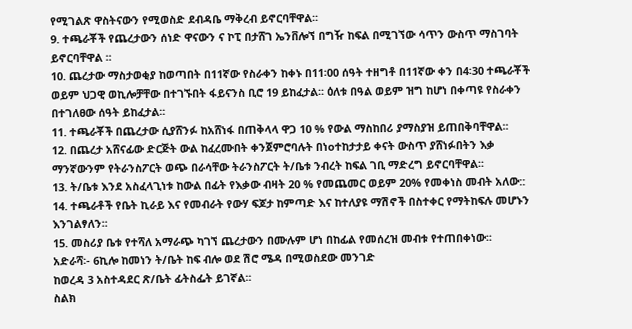የሚገልጽ ዋስትናውን የሚወስድ ደብዳቤ ማቅረብ ይኖርባቸዋል፡፡
9. ተጫራቾች የጨረታውን ሰነድ ዋናውን ና ኮፒ በታሸገ ኤንቨሎኘ በግዥ ከፍል በሚገኘው ሳጥን ውስጥ ማስገባት ይኖርባቸዋል ፡፡
10. ጨረታው ማስታወቂያ ከወጣበት በ11ኛው የስራቀን ከቀኑ በ11፡00 ሰዓት ተዘግቶ በ11ኛው ቀን በ4፡30 ተጫራቾች ወይም ህጋዊ ወኪሎቻቸው በተገኙበት ፋይናንስ ቢሮ 19 ይከፈታል፡፡ ዕለቱ በዓል ወይም ዝግ ከሆነ በቀጣዩ የስራቀን በተገለፀው ሰዓት ይከፈታል፡፡
11. ተጫራቾች በጨረታው ሲያሸንፉ ከአሸነፋ በጠቅላላ ዋጋ 10 % የውል ማስከበሪ ያማስያዝ ይጠበቅባቸዋል፡፡
12. በጨረታ አሸናፊው ድርጅት ውል ከፈረሙበት ቀንጀምሮባሉት በነoተከታታይ ቀናት ውስጥ ያሸነፉበትን እቃ ማንኛውንም የትራንስፖርት ወጭ በራሳቸው ትራንስፖርት ት/ቤቱ ንብረት ከፍል ገቢ ማድረግ ይኖርባቸዋል፡፡
13. ት/ቤቱ እንደ አስፈላጊነቱ ከውል በፊት የእቃው ብዛት 20 % የመጨመር ወይም 20% የመቀነስ መብት አለው::
14. ተጫራቶች የቤት ኪራይ እና የመብራት የውሃ ፍጆታ ከምጣድ እና ከተለያዩ ማሽኖች በስተቀር የማትከፍሉ መሆኑን እንገልፃለን፡፡
15. መስሪያ ቤቱ የተሻለ አማራጭ ካገኘ ጨረታውን በሙሉም ሆነ በከፊል የመሰረዝ መብቱ የተጠበቀነው፡፡
አድራሻ፡- 6ኪሎ ከመነን ት/ቤት ከፍ ብሎ ወደ ሽሮ ሜዳ በሚወስደው መንገድ
ከወረዳ 3 አስተዳደር ጽ/ቤት ፊትስፌት ይገኛል፡፡
ስልክ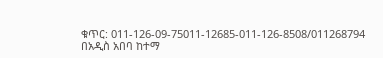ቁጥር: 011-126-09-75011-12685-011-126-8508/011268794
በአዲስ አበባ ከተማ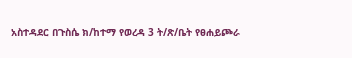አስተዳደር በጉስሴ ክ/ከተማ የወረዳ 3 ት/ጽ/ቤት የፀሐይጮራ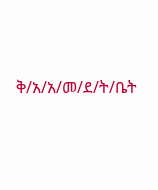ቅ/አ/አ/መ/ደ/ት/ቤት